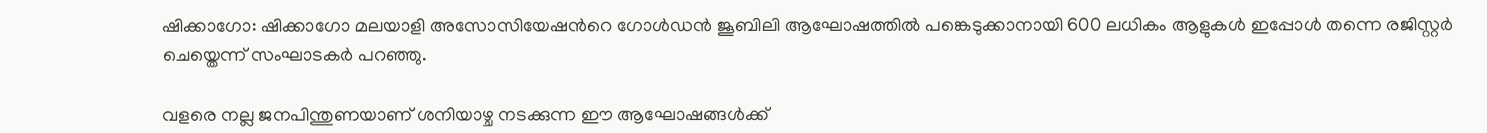ഷിക്കാഗോ: ഷിക്കാഗോ മലയാളി അസോസിയേഷന്‍റെ ഗോൾഡൻ ജൂബിലി ആഘോഷത്തിൽ പങ്കെടുക്കാനായി 600 ലധികം ആളുകൾ ഇപ്പോൾ തന്നെ രജിസ്റ്റർ ചെയ്തെന്ന് സംഘാടകർ പറഞ്ഞു.

വളരെ നല്ല ജനപിന്തുണയാണ് ശനിയാഴ്ച നടക്കുന്ന ഈ ആഘോഷങ്ങൾക്ക്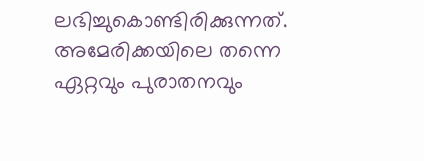ലഭിച്ചുകൊണ്ടിരിക്കുന്നത്. അമേരിക്കയിലെ തന്നെ ഏറ്റവും പുരാതനവും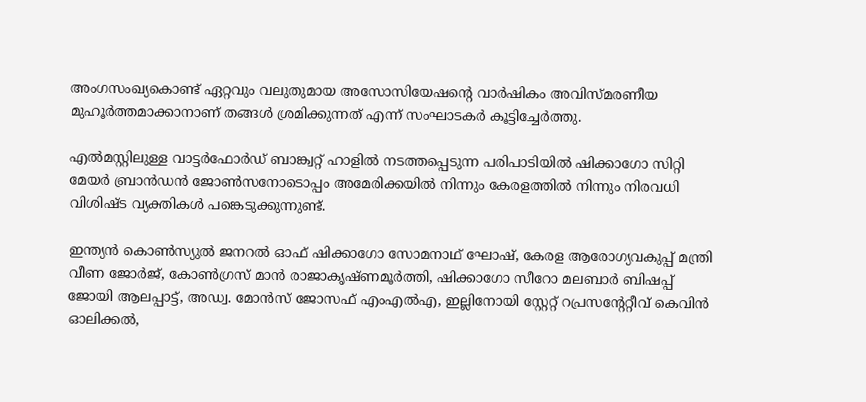അംഗസംഖ്യകൊണ്ട് ഏറ്റവും വലുതുമായ അസോസിയേഷന്‍റെ വാർഷികം അവിസ്മരണീയ മുഹൂർത്തമാക്കാനാണ് തങ്ങൾ ശ്രമിക്കുന്നത് എന്ന് സംഘാടകർ കൂട്ടിച്ചേർത്തു.

എൽമസ്റ്റിലുള്ള വാട്ടർഫോർഡ് ബാങ്ക്വറ്റ് ഹാളിൽ നടത്തപ്പെടുന്ന പരിപാടിയിൽ ഷിക്കാഗോ സിറ്റി മേയർ ബ്രാൻഡൻ ജോൺസനോടൊപ്പം അമേരിക്കയിൽ നിന്നും കേരളത്തിൽ നിന്നും നിരവധി വിശിഷ്ട വ്യക്തികൾ പങ്കെടുക്കുന്നുണ്ട്.

ഇന്ത്യൻ കൊൺസ്യുൽ ജനറൽ ഓഫ് ഷിക്കാഗോ സോമനാഥ് ഘോഷ്, കേരള ആരോഗ്യവകുപ്പ് മന്ത്രി വീണ ജോർജ്, കോൺഗ്രസ് മാൻ രാജാകൃഷ്ണമൂർത്തി, ഷിക്കാഗോ സീറോ മലബാർ ബിഷപ്പ് ജോയി ആലപ്പാട്ട്, അഡ്വ. മോൻസ് ജോസഫ് എംഎൽഎ, ഇല്ലിനോയി സ്റ്റേറ്റ് റപ്രസന്‍റേറ്റീവ് കെവിൻ ഓലിക്കൽ,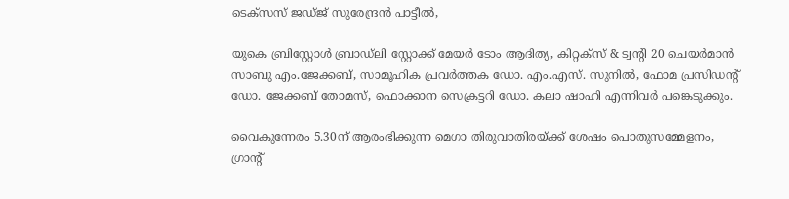ടെക്സസ് ജ‍ഡ്ജ് സുരേന്ദ്രൻ പാട്ടീൽ,

യുകെ ബ്രിസ്റ്റോൾ ബ്രാഡ്‍ലി സ്റ്റോക്ക് മേയർ ടോം ആദിത്യ, കിറ്റക്സ് & ട്വന്‍റി 20 ചെയർമാൻ സാബു എം.ജേക്കബ്, സാമൂഹിക പ്രവർത്തക ഡോ. എം.എസ്. സുനിൽ, ഫോമ പ്രസിഡന്‍റ് ഡോ. ജേക്കബ് തോമസ്, ഫൊക്കാന സെക്രട്ടറി ഡോ. കലാ ഷാഹി എന്നിവർ പങ്കെടുക്കും.

വൈകുന്നേരം 5.30ന് ആരംഭിക്കുന്ന മെഗാ തിരുവാതിരയ്ക്ക് ശേഷം പൊതുസമ്മേളനം, ഗ്രാന്‍റ്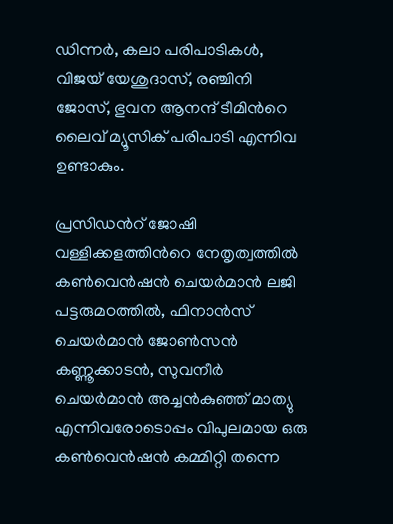ഡിന്നർ, കലാ പരിപാടികൾ, വിജയ് യേശുദാസ്, രഞ്ചിനി ജോസ്, ഭുവന ആനന്ദ് ടീമിന്‍റെ ലൈവ് മ്യൂസിക് പരിപാടി എന്നിവ ഉണ്ടാകും.

പ്രസിഡന്‍റ് ജോഷി വള്ളിക്കളത്തിന്‍റെ നേതൃത്വത്തിൽ കൺവെൻഷൻ ചെയർമാൻ ലജി പട്ടരുമഠത്തിൽ, ഫിനാൻസ് ചെയർമാൻ ജോൺസൻ കണ്ണൂക്കാടൻ, സുവനീർ ചെയർമാൻ അച്ചൻകുഞ്ഞ് മാത്യു എന്നിവരോടൊപ്പം വിപുലമായ ഒരു കൺവെൻഷൻ കമ്മിറ്റി തന്നെ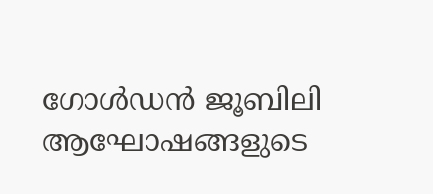ഗോൾഡൻ ജൂബിലി ആഘോഷങ്ങളുടെ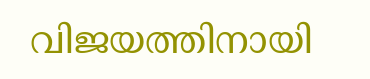വിജയത്തിനായി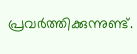പ്രവർത്തിക്കുന്നുണ്ട്.